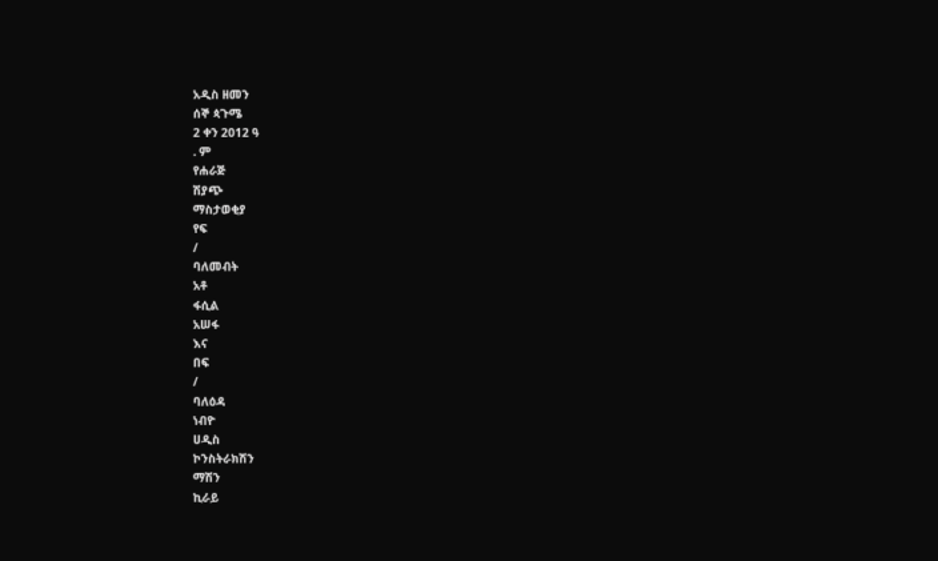አዲስ ዘመን
ሰኞ ጳጉሜ
2 ቀን 2012 ዓ
. ም
የሐራጅ
ሽያጭ
ማስታወቂያ
የፍ
/
ባለመብት
አቶ
ፋሲል
አሠፋ
እና
በፍ
/
ባለዕዳ
ነብዮ
ሀዲስ
ኮንስትራክሽን
ማሽን
ኪራይ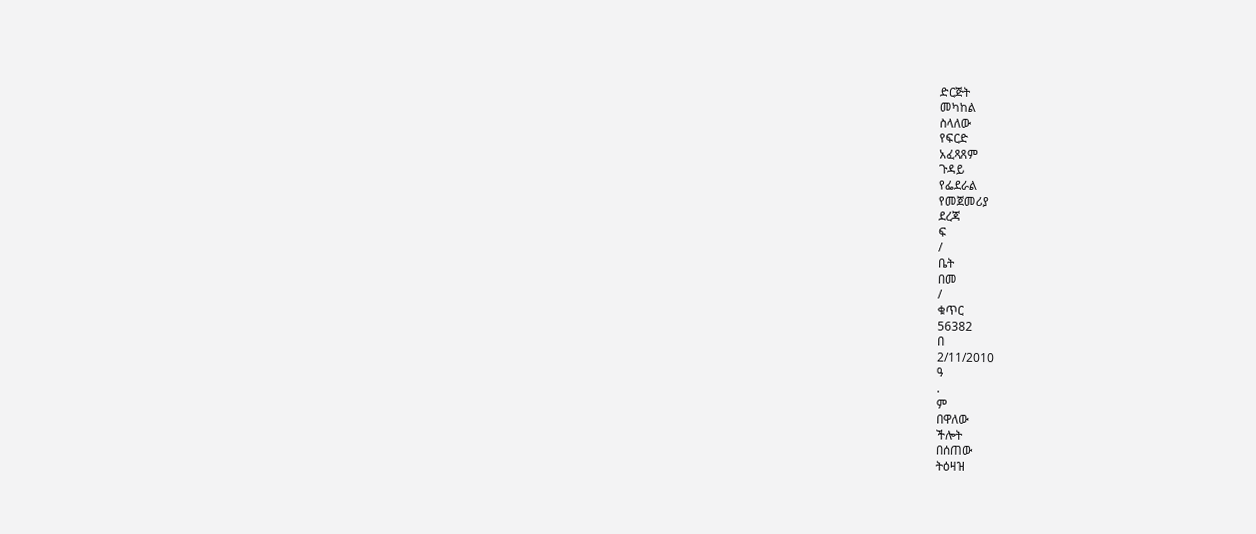ድርጅት
መካከል
ስላለው
የፍርድ
አፈጻጸም
ጉዳይ
የፌደራል
የመጀመሪያ
ደረጃ
ፍ
/
ቤት
በመ
/
ቁጥር
56382
በ
2/11/2010
ዓ
.
ም
በዋለው
ችሎት
በሰጠው
ትዕዛዝ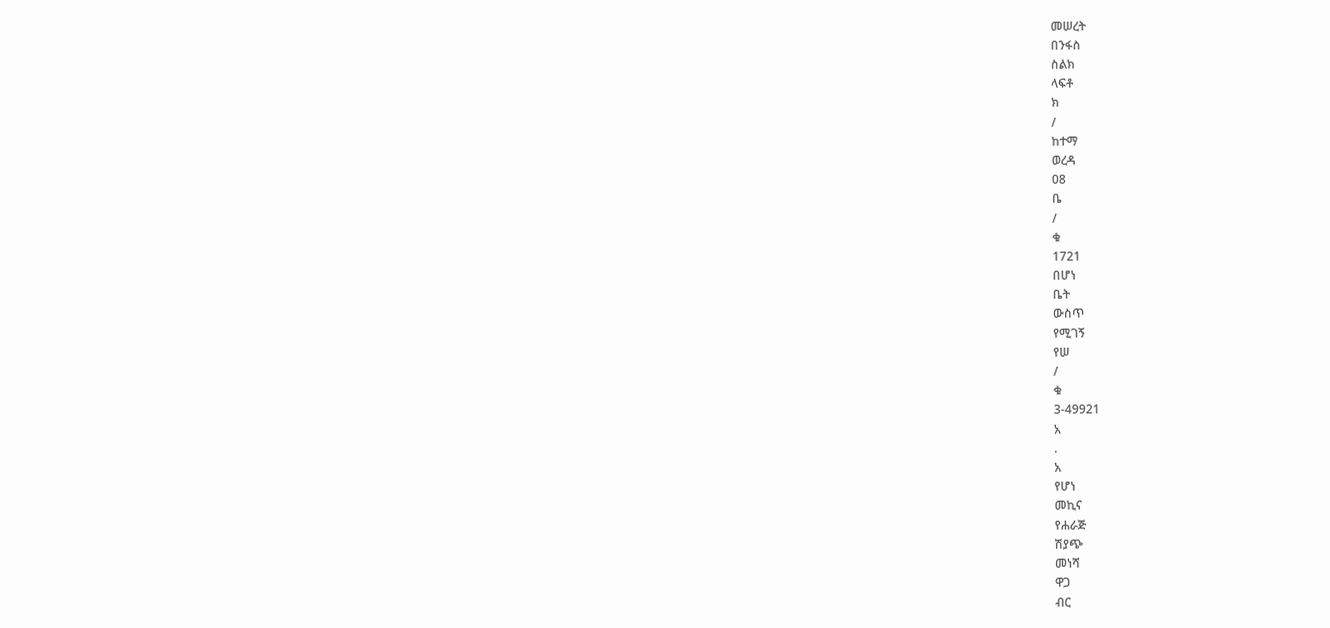መሠረት
በንፋስ
ስልክ
ላፍቶ
ክ
/
ከተማ
ወረዳ
08
ቤ
/
ቁ
1721
በሆነ
ቤት
ውስጥ
የሚገኝ
የሠ
/
ቁ
3-49921
አ
.
አ
የሆነ
መኪና
የሐራጅ
ሽያጭ
መነሻ
ዋጋ
ብር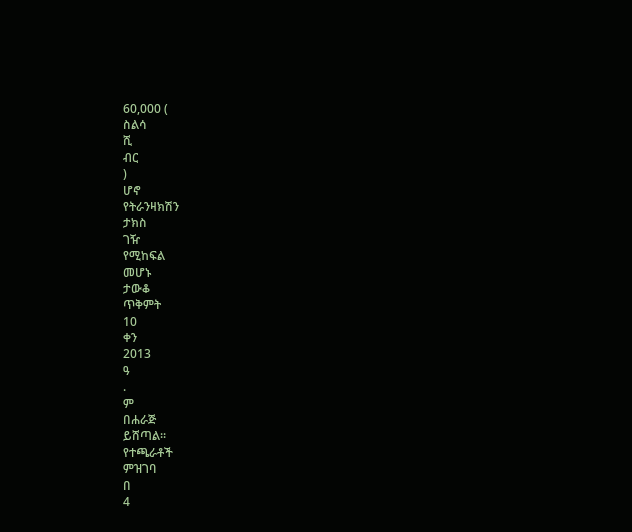60,000 (
ስልሳ
ሺ
ብር
)
ሆኖ
የትራንዛክሽን
ታክስ
ገዥ
የሚከፍል
መሆኑ
ታውቆ
ጥቅምት
10
ቀን
2013
ዓ
.
ም
በሐራጅ
ይሸጣል፡፡
የተጫራቶች
ምዝገባ
በ
4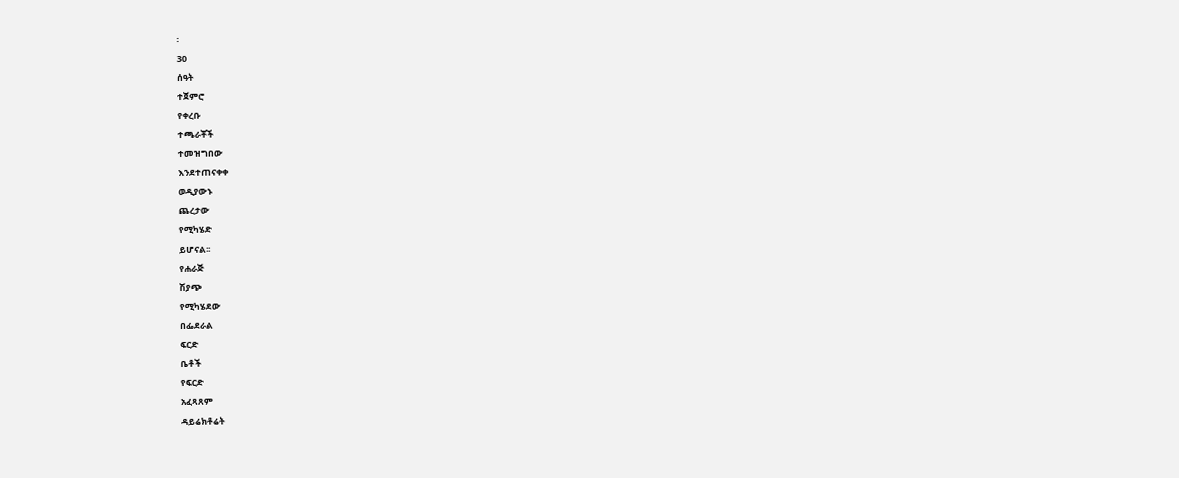፡
30
ሰዓት
ተጀምሮ
የቀረቡ
ተጫራቾች
ተመዝግበው
እንደተጠናቀቀ
ወዲያውኑ
ጨረታው
የሚካሄድ
ይሆናል፡፡
የሐራጅ
ሽያጭ
የሚካሄደው
በፌደራል
ፍርድ
ቤቶች
የፍርድ
አፈጻጸም
ዳይሬክቶሬት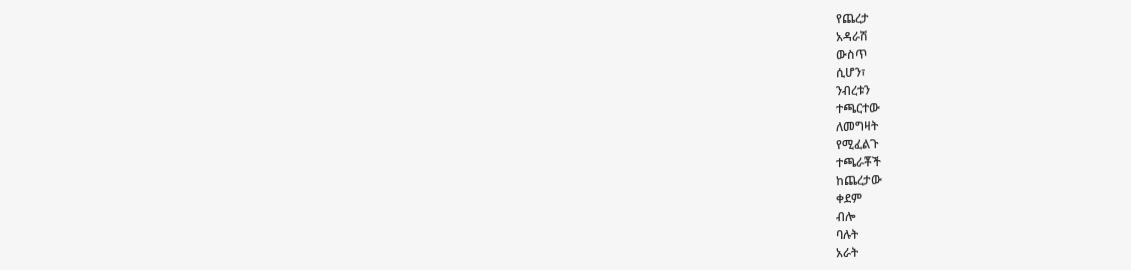የጨረታ
አዳራሽ
ውስጥ
ሲሆን፣
ንብረቱን
ተጫርተው
ለመግዛት
የሚፈልጉ
ተጫራቾች
ከጨረታው
ቀደም
ብሎ
ባሉት
አራት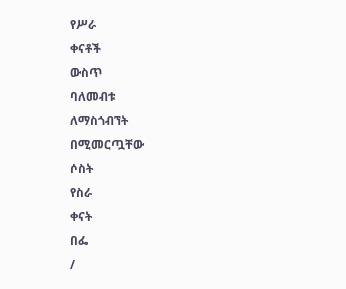የሥራ
ቀናቶች
ውስጥ
ባለመብቱ
ለማስጎብኘት
በሚመርጧቸው
ሶስት
የስራ
ቀናት
በፌ
/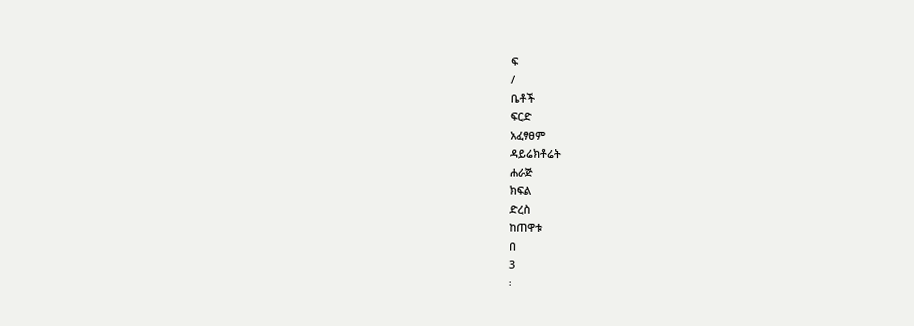ፍ
/
ቤቶች
ፍርድ
አፈፃፀም
ዳይሬክቶሬት
ሐራጅ
ክፍል
ድረስ
ከጠዋቱ
በ
3
፡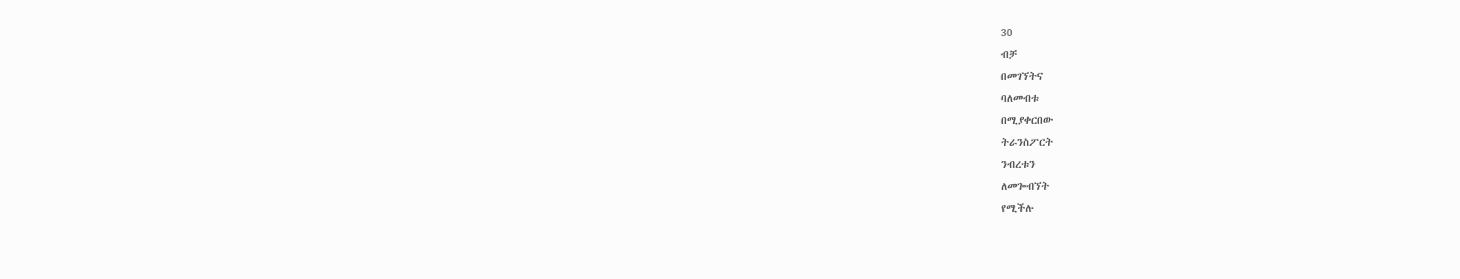30
ብቻ
በመገኘትና
ባለመብቱ
በሚያቀርበው
ትራንስፖርት
ንብረቱን
ለመጐብኘት
የሚችሉ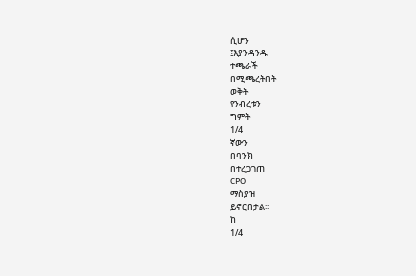ሲሆን
፤እያንዳንዱ
ተጫራች
በሚጫረትበት
ወቅት
የንብረቱን
ግምት
1/4
ኛውን
በባንክ
በተረጋገጠ
CPO
ማስያዝ
ይኖርበታል፡፡
ከ
1/4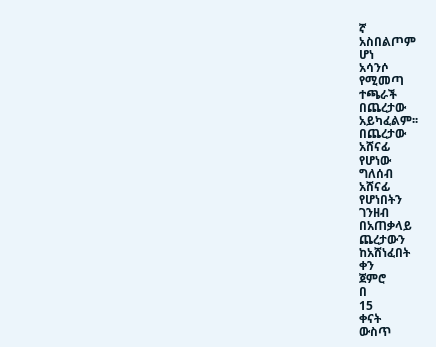ኛ
አስበልጦም
ሆነ
አሳንሶ
የሚመጣ
ተጫራች
በጨረታው
አይካፈልም፡፡
በጨረታው
አሸናፊ
የሆነው
ግለሰብ
አሸናፊ
የሆነበትን
ገንዘብ
በአጠቃላይ
ጨረታውን
ከአሸነፈበት
ቀን
ጀምሮ
በ
15
ቀናት
ውስጥ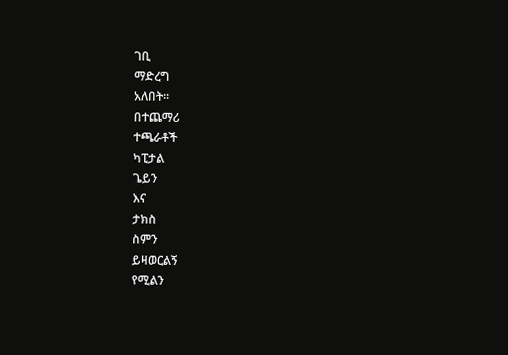ገቢ
ማድረግ
አለበት፡፡
በተጨማሪ
ተጫራቶች
ካፒታል
ጌይን
እና
ታክስ
ስምን
ይዛወርልኝ
የሚልን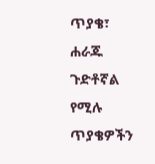ጥያቄ፣
ሐራጁ
ጉድቶኛል
የሚሉ
ጥያቄዎችን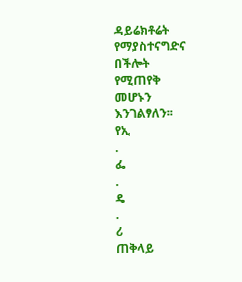ዳይሬክቶሬት
የማያስተናግድና
በችሎት
የሚጠየቅ
መሆኑን
እንገልፃለን፡፡
የኢ
.
ፌ
.
ዴ
.
ሪ
ጠቅላይ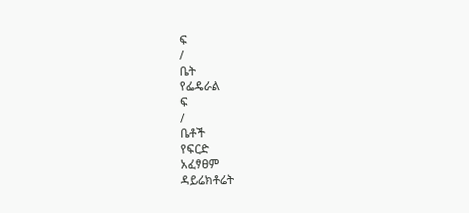ፍ
/
ቤት
የፌዴራል
ፍ
/
ቤቶች
የፍርድ
አፈፃፀም
ዳይሬክቶሬት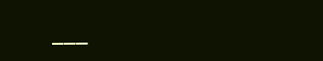___